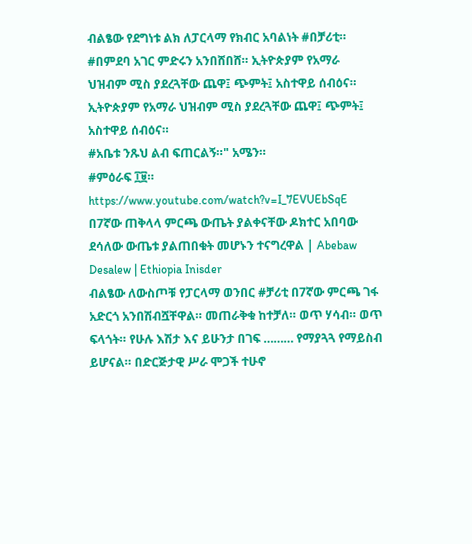ብልፄው የደግነቱ ልክ ለፓርላማ የክብር አባልነት #በቻሪቲ። #በምደባ አገር ምድሩን አንበሸበሸ። ኢትዮጵያም የአማራ ህዝብም ሚስ ያደረጓቸው ጨዋ፤ ጭምት፤ አስተዋይ ሰብዕና።
ኢትዮጵያም የአማራ ህዝብም ሚስ ያደረጓቸው ጨዋ፤ ጭምት፤ አስተዋይ ሰብዕና።
#አቤቱ ንጹህ ልብ ፍጠርልኝ።" አሜን።
#ምዕራፍ ፲፱።
https://www.youtube.com/watch?v=I_7EVUEbSqE
በ7ኛው ጠቅላላ ምርጫ ውጤት ያልቀናቸው ዶክተር አበባው ደሳለው ውጤቱ ያልጠበቁት መሆኑን ተናግረዋል | Abebaw Desalew | Ethiopia Inisder
ብልፄው ለውስጦቹ የፓርላማ ወንበር #ቻሪቲ በ7ኛው ምርጫ ገፋ አድርጎ አንበሽብሿቸዋል። መጠራቅቁ ከተቻለ። ወጥ ሃሳብ። ወጥ ፍላጎት። የሁሉ እሽታ እና ይሁንታ በገፍ ……… የማያጓጓ የማይስብ ይሆናል። በድርጅታዊ ሥራ ሞጋች ተሁኖ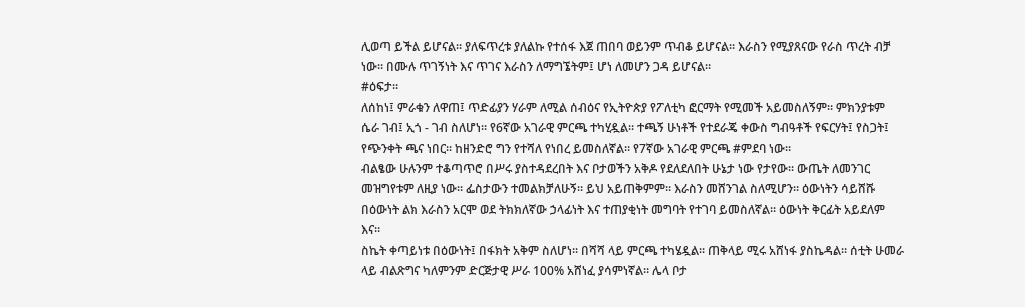ሊወጣ ይችል ይሆናል። ያለፍጥረቱ ያለልኩ የተሰፋ እጀ ጠበባ ወይንም ጥብቆ ይሆናል። እራስን የሚያጸናው የራስ ጥረት ብቻ ነው። በሙሉ ጥገኝነት እና ጥገና እራስን ለማግኜትም፤ ሆነ ለመሆን ጋዳ ይሆናል።
#ዕፍታ።
ለሰከነ፤ ምራቁን ለዋጠ፤ ጥድፊያን ሃራም ለሚል ሰብዕና የኢትዮጵያ የፖለቲካ ፎርማት የሚመች አይመስለኝም። ምክንያቱም ሴራ ገብ፤ ኢጎ - ገብ ስለሆነ። የ6ኛው አገራዊ ምርጫ ተካሂዷል። ተጫኝ ሁነቶች የተደራጄ ቀውስ ግብዓቶች የፍርሃት፤ የስጋት፤ የጭንቀት ጫና ነበር። ከዘንድሮ ግን የተሻለ የነበረ ይመስለኛል። የ7ኛው አገራዊ ምርጫ #ምደባ ነው።
ብልፄው ሁሉንም ተቆጣጥሮ በሥሩ ያስተዳደረበት እና ቦታወችን አቅዶ የደለደለበት ሁኔታ ነው የታየው። ውጤት ለመንገር መዝግየቱም ለዚያ ነው። ፌስታውን ተመልክቻለሁኝ። ይህ አይጠቅምም። እራስን መሸንገል ስለሚሆን። ዕውነትን ሳይሸሹ በዕውነት ልክ እራስን አርሞ ወደ ትክክለኛው ኃላፊነት እና ተጠያቂነት መግባት የተገባ ይመስለኛል። ዕውነት ቅርፊት አይደለም እና።
ስኬት ቀጣይነቱ በዕውነት፤ በፋክት አቅም ስለሆነ። በሻሻ ላይ ምርጫ ተካሄዷል። ጠቅላይ ሚሩ አሸነፋ ያስኬዳል። ሰቲት ሁመራ ላይ ብልጽግና ካለምንም ድርጅታዊ ሥራ 100% አሸነፈ ያሳምነኛል። ሌላ ቦታ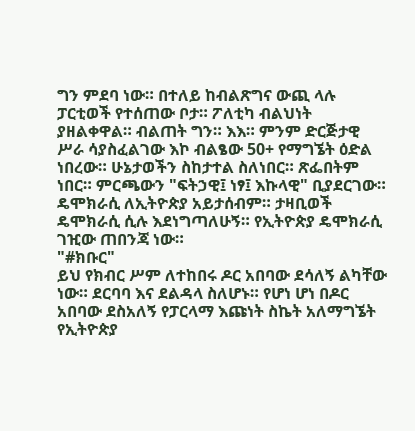ግን ምደባ ነው። በተለይ ከብልጽግና ውጪ ላሉ ፓርቲወች የተሰጠው ቦታ። ፖለቲካ ብልህነት ያዘልቀዋል። ብልጠት ግን። እእ። ምንም ድርጅታዊ ሥራ ሳያስፈልገው እኮ ብልፄው 50+ የማግኜት ዕድል ነበረው። ሁኔታወችን ስከታተል ስለነበር። ጽፌበትም ነበር። ምርጫውን "ፍትኃዊ፤ ነፃ፤ እኩላዊ" ቢያደርገው። ዴሞክራሲ ለኢትዮጵያ አይታሰብም። ታዛቢወች ዴሞክራሲ ሲሉ እደነግጣለሁኝ። የኢትዮጵያ ዴሞክራሲ ገዢው ጠበንጃ ነው።
"#ክቡር"
ይህ የክብር ሥም ለተከበሩ ዶር አበባው ደሳለኝ ልካቸው ነው። ደርባባ እና ደልዳላ ስለሆኑ። የሆነ ሆነ በዶር አበባው ደስአለኝ የፓርላማ እጩነት ስኬት አለማግኜት የኢትዮጵያ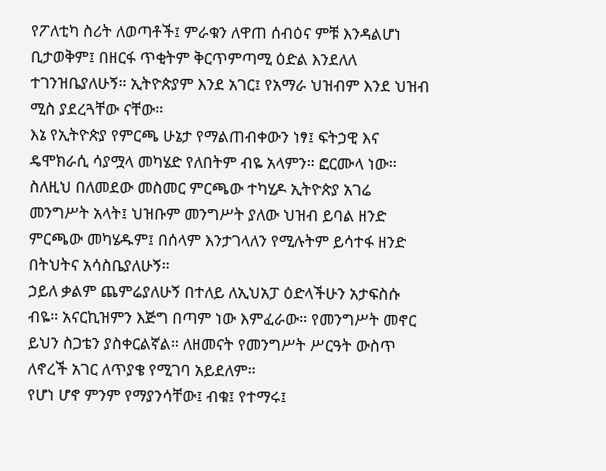የፖለቲካ ስሪት ለወጣቶች፤ ምራቁን ለዋጠ ሰብዕና ምቹ እንዳልሆነ ቢታወቅም፤ በዘርፋ ጥቂትም ቅርጥምጣሚ ዕድል እንደለለ ተገንዝቤያለሁኝ። ኢትዮጵያም እንደ አገር፤ የአማራ ህዝብም እንደ ህዝብ ሚስ ያደረጓቸው ናቸው።
እኔ የኢትዮጵያ የምርጫ ሁኔታ የማልጠብቀውን ነፃ፤ ፍትኃዊ እና ዴሞክራሲ ሳያሟላ መካሄድ የለበትም ብዬ አላምን። ፎርሙላ ነው። ስለዚህ በለመደው መስመር ምርጫው ተካሂዶ ኢትዮጵያ አገሬ መንግሥት አላት፤ ህዝቡም መንግሥት ያለው ህዝብ ይባል ዘንድ ምርጫው መካሄዱም፤ በሰላም እንታገላለን የሚሉትም ይሳተፋ ዘንድ በትህትና አሳስቤያለሁኝ።
ኃይለ ቃልም ጨምሬያለሁኝ በተለይ ለኢህአፓ ዕድላችሁን አታፍስሱ ብዬ። አናርኪዝምን እጅግ በጣም ነው እምፈራው። የመንግሥት መኖር ይህን ስጋቴን ያስቀርልኛል። ለዘመናት የመንግሥት ሥርዓት ውስጥ ለኖረች አገር ለጥያቄ የሚገባ አይደለም።
የሆነ ሆኖ ምንም የማያንሳቸው፤ ብቁ፤ የተማሩ፤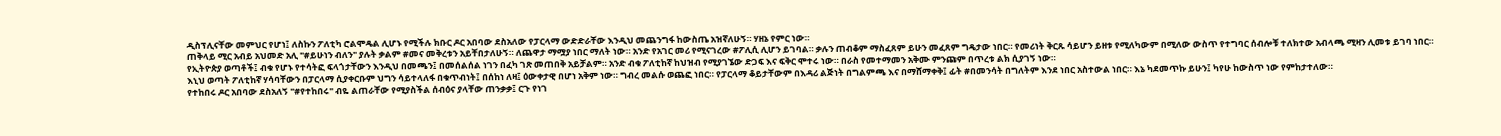ዲስፕሊናቸው መምህር የሆነ፤ ለስኩን ፖለቲካ ሮልሞዴል ሊሆኑ የሚችሉ ክቡር ዶር አበባው ደስአለው የፓርላማ ውድድራቸው እንዲህ መጨንግፋ ከውስጤ አዝኛለሁኝ። ሃዘኔ የምር ነው።
ጠቅላይ ሚር አብይ አህመድ አሊ "#ይሁነን ብለን" ያሉት ቃልም #መና መቅረቱን አይቸበታለሁኝ። ለጨዋታ ማሟያ ነበር ማለት ነው። አንድ የአገር መሪ የሚናገረው #ፖሊሲ ሊሆን ይገባል። ቃሉን ጠብቆም ማስፈጸም ይሁን መፈጸም ግዴታው ነበር። የመሪነት ቅርጹ ሳይሆን ይዘቱ የሚለካውም በሚለው ውስጥ የተግባር ሰብሎቹ ተለክተው አብላጫ ሚዛን ሊመቱ ይገባ ነበር።
የኢትዮጵያ ወጣቶች፤ ብቁ የሆኑ የተሳትፎ ፍላጎታቸውን እንዲህ በመጫን፤ በመሰልሰል ነገን በፈካ ገጽ መጠበቅ አይቻልም። አንድ ብቁ ፖለቲከኛ ከህዝብ የሚያገኜው ድጋፍ እና ፍቅር ሞተሩ ነው። በራስ የመተማመን አቅሙ ምንጩም በጥረቱ ልክ ሲያገኝ ነው።
እኒህ ወጣት ፖለቲከኛ ሃሳባቸውን በፓርላማ ሲያቀርቡም ህግን ሳይተላለፋ በቁጥብነት፤ በሰከነ ለዛ፤ ዕውቀታዊ በሆነ አቅም ነው። ግብረ መልሱ ወጨፎ ነበር። የፓርላማ ቆይታቸውም በእዳሪ ልጅነት በግልምጫ እና በማሸማቀቅ፤ ፊት #በመንሳት በግለትም እንደ ነበር አስተውል ነበር። እኔ ካደመጥኩ ይሁን፤ ካየሁ ከውስጥ ነው የምከታተለው።
የተከበሩ ዶር አበባው ደስአለኝ "#የተከበሩ" ብዬ ልጠራቸው የሚያስችል ሰብዕና ያላቸው ጠንቃቃ፤ ርጉ የነገ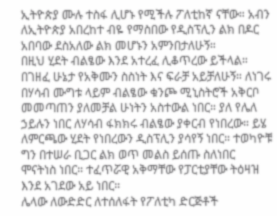ኢትዮጵያ ሙሉ ተስፋ ሊሆኑ የሚችሉ ፖለቲከኛ ናቸው። አብን ለኢትዮጵያ አበረከተ ብዬ የማስበው የዲስፕሊን ልክ በዶር አበባው ደስአለው ልክ መሆኑን አምንበታለሁኝ።
በዚህ ሂደት ብልፄው እንደ አተረፈ ሊቆጥረው ይችላል። በገዘፈ ሁኔታ የአቅሙን ስስነት እና ፍራቻ አይቻለሁኝ። ለነገሩ በሃሳብ ሙግቱ ላይም ብልፄው ቁንጮ ሚኒስትሮች አቅርቦ መመጣጠን ያለመቻል ሁነትን አስተውል ነበር። ያለ የሌለ ኃይሉን ነበር ለሃሳብ ፋክክሩ ብልፄው ያቀርብ የነበረው። ይሄ ለምርጫው ሂደት የነበረውን ዲስፕሊን ያሳየኝ ነበር። ተወካዮቹ ግን በተሠራ ቢጋር ልክ ወጥ መልስ ይሰጡ ስለነበር ሞናትነስ ነበር። ተፈጥሯዊ አቅማቸው የፓርቲያቸው ትዕዛዝ እንደ አገደው አይ ነበር።
ሌላው ለውድድር ለተሰለፋት የፖለቲካ ድርጅቶች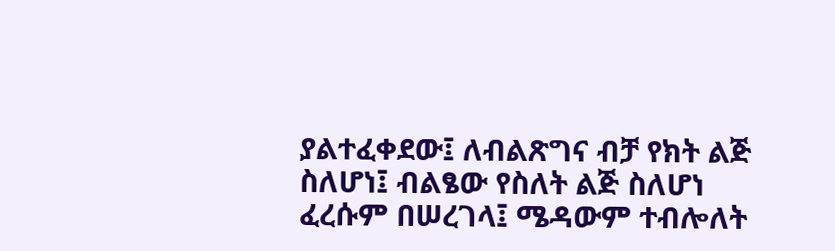ያልተፈቀደው፤ ለብልጽግና ብቻ የክት ልጅ ስለሆነ፤ ብልፄው የስለት ልጅ ስለሆነ ፈረሱም በሠረገላ፤ ሜዳውም ተብሎለት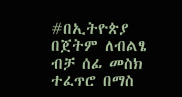#በኢትዮጵያ በጀትም ለብልፄ ብቻ ሰፊ መስክ ተፈጥሮ በማስ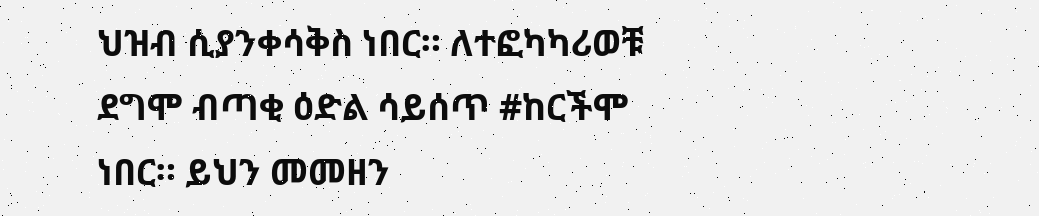ህዝብ ሲያንቀሳቅስ ነበር። ለተፎካካሪወቹ ደግሞ ብጣቂ ዕድል ሳይሰጥ #ከርችሞ ነበር። ይህን መመዘን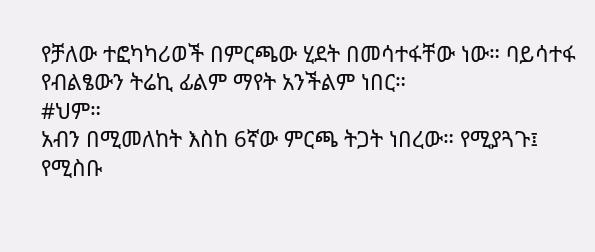የቻለው ተፎካካሪወች በምርጫው ሂደት በመሳተፋቸው ነው። ባይሳተፋ የብልፄውን ትሬኪ ፊልም ማየት አንችልም ነበር።
#ህም።
አብን በሚመለከት እስከ 6ኛው ምርጫ ትጋት ነበረው። የሚያጓጉ፤ የሚስቡ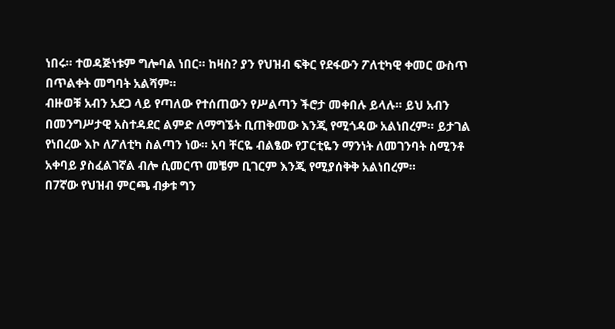ነበሩ። ተወዳጅነቱም ግሎባል ነበር። ከዛስ? ያን የህዝብ ፍቅር የደፋውን ፖለቲካዊ ቀመር ውስጥ በጥልቀት መግባት አልሻም።
ብዙወቹ አብን አደጋ ላይ የጣለው የተሰጠውን የሥልጣን ችሮታ መቀበሉ ይላሉ። ይህ አብን በመንግሥታዊ አስተዳደር ልምድ ለማግኜት ቢጠቅመው እንጂ የሚጎዳው አልነበረም። ይታገል የነበረው እኮ ለፖለቲካ ስልጣን ነው። አባ ቸርዬ ብልፄው የፓርቲዬን ማንነት ለመገንባት ስሚንቶ አቀባይ ያስፈልገኛል ብሎ ሲመርጥ መቼም ቢገርም እንጂ የሚያሰቅቅ አልነበረም።
በ7ኛው የህዝብ ምርጫ ብቃቱ ግን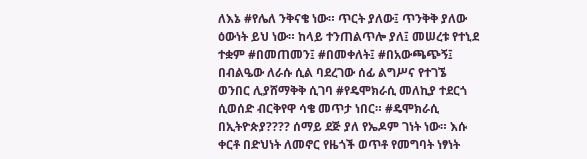ለእኔ #የሌለ ንቅናቄ ነው። ጥርት ያለው፤ ጥንቅቅ ያለው ዕውነት ይህ ነው። ከላይ ተንጠልጥሎ ያለ፤ መሠረቱ የተኒደ ተቋም #በመጠመን፤ #በመቀለት፤ #በአውጫጭኝ፤ በብልዔው ለራሱ ሲል ባደረገው ሰፊ ልግሥና የተገኜ ወንበር ሊያሸማቅቅ ሲገባ #የዴሞክራሲ መለኪያ ተደርጎ ሲወሰድ ብርቅየዋ ሳቄ መጥታ ነበር። #ዴሞክራሲ በኢትዮጵያ???? ሰማይ ደጅ ያለ የኤዶም ገነት ነው። እሱ ቀርቶ በድህነት ለመኖር የዜጎች ወጥቶ የመግባት ነፃነት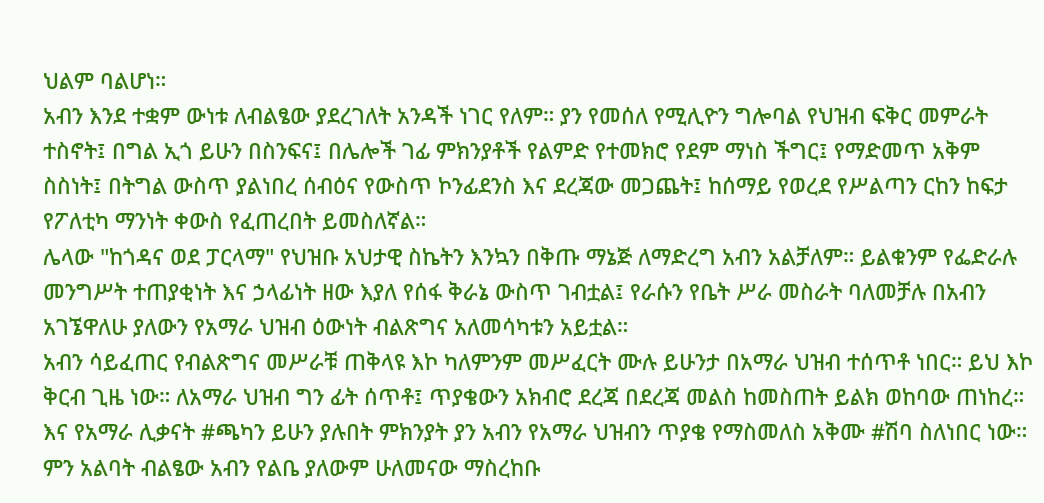ህልም ባልሆነ።
አብን እንደ ተቋም ውነቱ ለብልፄው ያደረገለት አንዳች ነገር የለም። ያን የመሰለ የሚሊዮን ግሎባል የህዝብ ፍቅር መምራት ተስኖት፤ በግል ኢጎ ይሁን በስንፍና፤ በሌሎች ገፊ ምክንያቶች የልምድ የተመክሮ የደም ማነስ ችግር፤ የማድመጥ አቅም ስስነት፤ በትግል ውስጥ ያልነበረ ሰብዕና የውስጥ ኮንፊደንስ እና ደረጃው መጋጨት፤ ከሰማይ የወረደ የሥልጣን ርከን ከፍታ የፖለቲካ ማንነት ቀውስ የፈጠረበት ይመስለኛል።
ሌላው "ከጎዳና ወደ ፓርላማ" የህዝቡ አህታዊ ስኬትን እንኳን በቅጡ ማኔጅ ለማድረግ አብን አልቻለም። ይልቁንም የፌድራሉ መንግሥት ተጠያቂነት እና ኃላፊነት ዘው እያለ የሰፋ ቅራኔ ውስጥ ገብቷል፤ የራሱን የቤት ሥራ መስራት ባለመቻሉ በአብን አገኜዋለሁ ያለውን የአማራ ህዝብ ዕውነት ብልጽግና አለመሳካቱን አይቷል።
አብን ሳይፈጠር የብልጽግና መሥራቹ ጠቅላዩ እኮ ካለምንም መሥፈርት ሙሉ ይሁንታ በአማራ ህዝብ ተሰጥቶ ነበር። ይህ እኮ ቅርብ ጊዜ ነው። ለአማራ ህዝብ ግን ፊት ሰጥቶ፤ ጥያቄውን አክብሮ ደረጃ በደረጃ መልስ ከመስጠት ይልክ ወከባው ጠነከረ። እና የአማራ ሊቃናት #ጫካን ይሁን ያሉበት ምክንያት ያን አብን የአማራ ህዝብን ጥያቄ የማስመለስ አቅሙ #ሽባ ስለነበር ነው።
ምን አልባት ብልፄው አብን የልቤ ያለውም ሁለመናው ማስረከቡ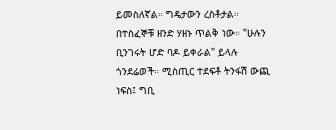ይመስለኛል። ግዴታውን ረስቶታል። በተስፈኞቹ ዘንድ ሃዘኑ ጥልቅ ነው። "ሁሉን ቢንገሩት ሆድ ባዶ ይቀራል" ይላሉ ጎንደሬወች። ሚስጢር ተደፍቶ ትንፋሽ ውጪ ነፍስ፤ ግቢ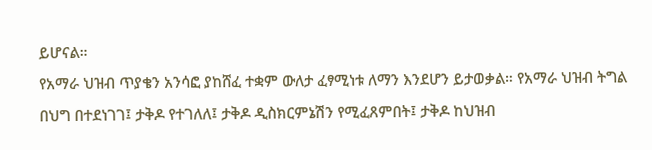ይሆናል።
የአማራ ህዝብ ጥያቄን አንሳፎ ያከሸፈ ተቋም ውለታ ፈፃሚነቱ ለማን እንደሆን ይታወቃል። የአማራ ህዝብ ትግል በህግ በተደነገገ፤ ታቅዶ የተገለለ፤ ታቅዶ ዲስክርምኔሽን የሚፈጸምበት፤ ታቅዶ ከህዝብ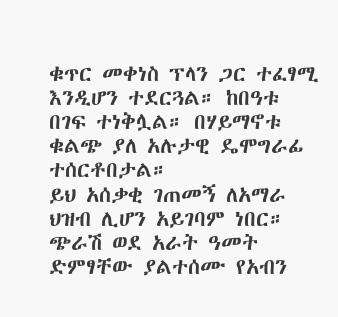ቁጥር መቀነስ ፕላን ጋር ተፈፃሚ እንዲሆን ተደርጓል። ከበዓቱ በገፍ ተነቅሏል። በሃይማኖቱ ቁልጭ ያለ አሉታዊ ዴሞግራፊ ተሰርቶበታል።
ይህ አሰቃቂ ገጠመኝ ለአማራ ህዝብ ሊሆን አይገባም ነበር። ጭራሽ ወደ አራት ዓመት ድምፃቸው ያልተሰሙ የአብን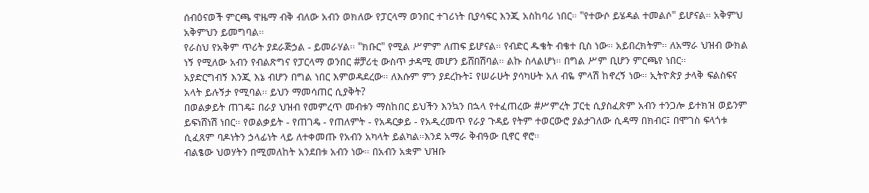ሰብዕናወች ምርጫ ዋዜማ ብቅ ብለው አብን ወክለው የፓርላማ ወንበር ተገሪነት ቢያሳፍር እንጂ አስከባሪ ነበር። "የተውሶ ይሄዳል ተመልሶ" ይሆናል። አቅምህ አቅምህን ይመግባል።
የራስህ የአቅም ጥሪት ያደራጅኃል - ይመራሃል። "ክቡር" የሚል ሥምም ለጠፍ ይሆናል። የብድር ዱቄት ብቄተ ቢስ ነው። አይበረክትም። ለአማራ ህዝብ ውክል ነኝ የሚለው አብን የብልጽግና የፓርላማ ወንበር #ቻሪቲ ውስጥ ታዳሚ መሆን ይሸበሽባል። ልኩ ስላልሆነ። በግል ሥም ቢሆን ምርጫየ ነበር።
አያድርግብኝ እንጂ እኔ ብሆን በግል ነበር እምወዳደረው። ለእሱም ምን ያደረኩት፤ የሠራሁት ያሳካሁት አለ ብዬ ምላሽ ከኖረኝ ነው። ኢትዮጵያ ታላቅ ፍልስፍና አላት ይሉኝታ የሚባል። ይህን ማመሳጠር ሲያቅት?
በወልቃይት ጠገዴ፤ በራያ ህዝብ የመምረጥ መብቱን ማስከበር ይህችን እንኳን በኋላ የተፈጠረው #ሥምረት ፓርቲ ሲያስፈጽም አብን ተንጋሎ ይተክዝ ወይንም ይፍነሸነሽ ነበር። የወልቃይት - የጠገዴ - የጠለምት - የአዳርቃይ - የአዲረመጥ የራያ ጉዳይ የትም ተወርውሮ ያልታገለው ሲዳማ በክብር፤ በሞገስ ፍላጎቱ ሲፈጸም ባዶነትን ኃላፊነት ላይ ለተቀመጡ የአብን አካላት ይልካል።እንደ አማራ ቅብዓው ቢኖር ኖሮ።
ብልፄው ህወሃትን በሚመለከት አንደበቱ አብን ነው። በአብን አቋም ህዝቡ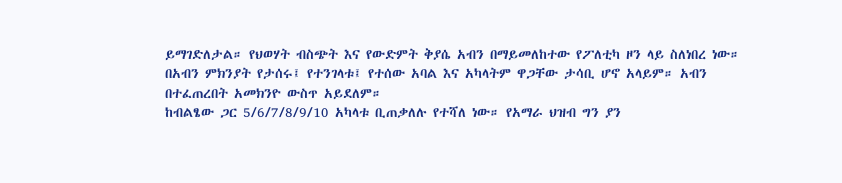ይማገድለታል። የህወሃት ብስጭት እና የውድምት ቅያሴ አብን በማይመለከተው የፖለቲካ ዞን ላይ ስለነበረ ነው። በአብን ምክንያት የታሰሩ፤ የተንገላቱ፤ የተሰው አባል እና አካላትም ዋጋቸው ታሳቢ ሆኖ አላይም። አብን በተፈጠረበት አመክንዮ ውስጥ አይደለም።
ከብልፄው ጋር 5/6/7/8/9/10 አካላቱ ቢጠቃለሉ የተሻለ ነው። የአማራ ህዝብ ግን ያን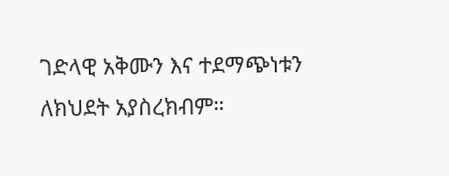ገድላዊ አቅሙን እና ተደማጭነቱን ለክህደት አያስረክብም።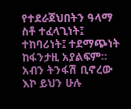የተደራጀህበትን ዓላማ ስቶ ተፈላጊነት፤ ተከባሪነት፤ ተደማጭነት ከፋንታዚ አያልፍም።
አብን ትንፋሽ ቢኖረው እኮ ይህን ሁሉ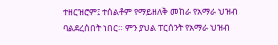ተዘርዝሮም፤ ተሰልቶም የማይዘለቅ መከራ የአማራ ህዝብ ባልደረሰበት ነበር። ምን ያህል ፐርሰንት የአማራ ህዝብ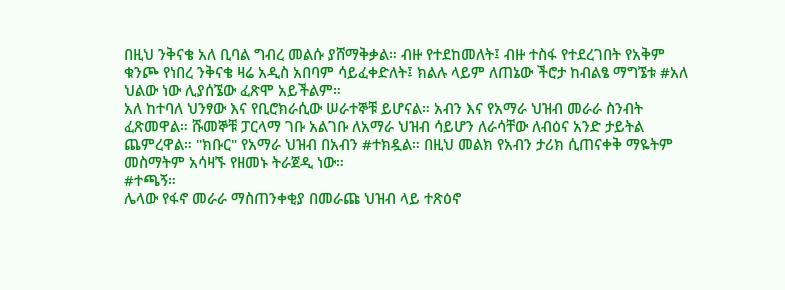በዚህ ንቅናቄ አለ ቢባል ግብረ መልሱ ያሸማቅቃል። ብዙ የተደከመለት፤ ብዙ ተስፋ የተደረገበት የአቅም ቁንጮ የነበረ ንቅናቄ ዛሬ አዲስ አበባም ሳይፈቀድለት፤ ክልሉ ላይም ለጠኔው ችሮታ ከብልፄ ማግኜቱ #አለ ህልው ነው ሊያሰኜው ፈጽሞ አይችልም።
አለ ከተባለ ህንፃው እና የቢሮክራሲው ሠራተኞቹ ይሆናል። አብን እና የአማራ ህዝብ መራራ ስንብት ፈጽመዋል። ሹመኞቹ ፓርላማ ገቡ አልገቡ ለአማራ ህዝብ ሳይሆን ለራሳቸው ለብዕና አንድ ታይትል ጨምረዋል። "ክቡር" የአማራ ህዝብ በአብን #ተክዷል። በዚህ መልክ የአብን ታሪክ ሲጠናቀቅ ማዬትም መስማትም አሳዛኙ የዘመኑ ትራጀዲ ነው።
#ተጫኝ።
ሌላው የፋኖ መራራ ማስጠንቀቂያ በመራጩ ህዝብ ላይ ተጽዕኖ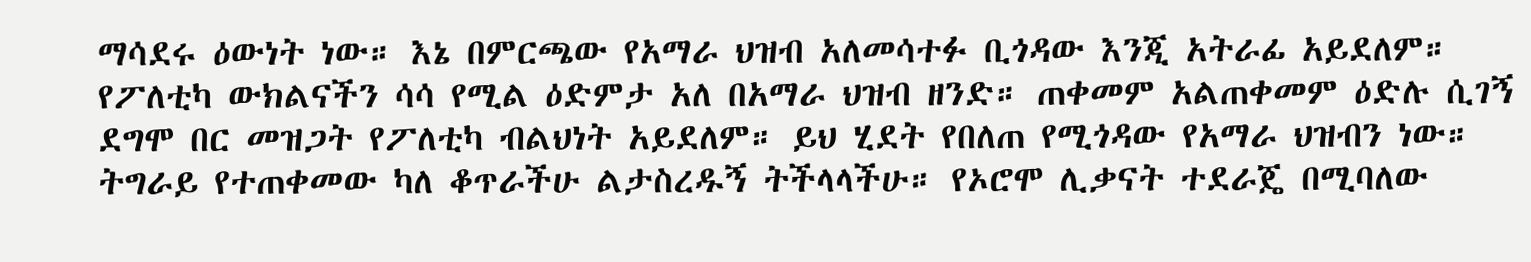ማሳደሩ ዕውነት ነው። እኔ በምርጫው የአማራ ህዝብ አለመሳተፉ ቢጎዳው እንጂ አትራፊ አይደለም። የፖለቲካ ውክልናችን ሳሳ የሚል ዕድምታ አለ በአማራ ህዝብ ዘንድ። ጠቀመም አልጠቀመም ዕድሉ ሲገኝ ደግሞ በር መዝጋት የፖለቲካ ብልህነት አይደለም። ይህ ሂደት የበለጠ የሚጎዳው የአማራ ህዝብን ነው።
ትግራይ የተጠቀመው ካለ ቆጥራችሁ ልታስረዱኝ ትችላላችሁ። የኦሮሞ ሊቃናት ተደራጄ በሚባለው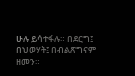ሁሉ ይሳተፋሉ። በደርግ፤ በህወሃት፤ በብልጽግናም ዘመን።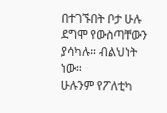በተገኙበት ቦታ ሁሉ ደግሞ የውስጣቸውን ያሳካሉ። ብልህነት ነው።
ሁሉንም የፖለቲካ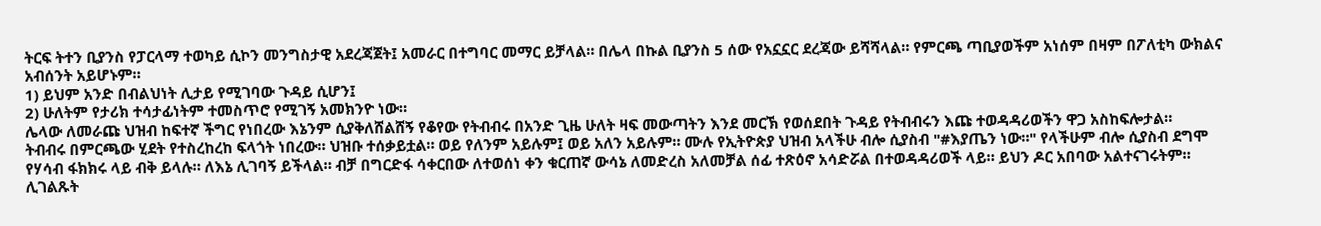ትርፍ ትተን ቢያንስ የፓርላማ ተወካይ ሲኮን መንግስታዊ አደረጃጀት፤ አመራር በተግባር መማር ይቻላል። በሌላ በኩል ቢያንስ 5 ሰው የአኗኗር ደረጃው ይሻሻላል። የምርጫ ጣቢያወችም አነሰም በዛም በፖለቲካ ውክልና አብሰንት አይሆኑም።
1) ይህም አንድ በብልህነት ሊታይ የሚገባው ጉዳይ ሲሆን፤
2) ሁለትም የታሪክ ተሳታፊነትም ተመስጥሮ የሚገኝ አመክንዮ ነው።
ሌላው ለመራጩ ህዝብ ከፍተኛ ችግር የነበረው እኔንም ሲያቅለሸልሸኝ የቆየው የትብብሩ በአንድ ጊዜ ሁለት ዛፍ መውጣትን እንደ መርኽ የወሰደበት ጉዳይ የትብብሩን እጩ ተወዳዳሪወችን ዋጋ አስከፍሎታል።
ትብብሩ በምርጫው ሂደት የተስረከረከ ፍላጎት ነበረው። ህዝቡ ተሰቃይቷል። ወይ የለንም አይሉም፤ ወይ አለን አይሉም። ሙሉ የኢትዮጵያ ህዝብ አላችሁ ብሎ ሲያስብ "#እያጤን ነው።" የላችሁም ብሎ ሲያስብ ደግሞ የሃሳብ ፋክክሩ ላይ ብቅ ይላሉ። ለእኔ ሊገባኝ ይችላል። ብቻ በግርድፋ ሳቀርበው ለተወሰነ ቀን ቁርጠኛ ውሳኔ ለመድረስ አለመቻል ሰፊ ተጽዕኖ አሳድሯል በተወዳዳሪወች ላይ። ይህን ዶር አበባው አልተናገሩትም። ሊገልጹት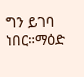ግን ይገባ ነበር።ማዕድ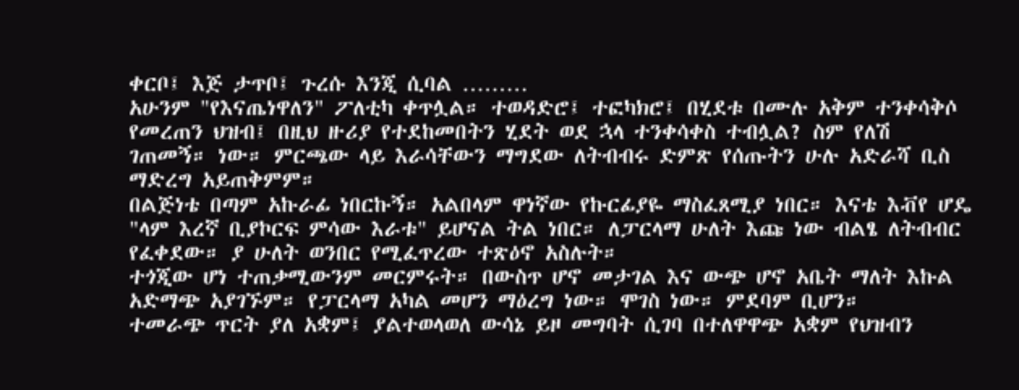ቀርቦ፤ እጅ ታጥቦ፤ ጉረሱ እንጂ ሲባል ………
አሁንም "የእናጤነዋለን" ፖለቲካ ቀጥሏል። ተወዳድሮ፤ ተፎካክሮ፤ በሂደቱ በሙሉ አቅም ተንቀሳቅሶ የመረጠን ህዝብ፤ በዚህ ዙሪያ የተደከመበትን ሂደት ወደ ኋላ ተንቀሳቀስ ተብሏል? ስም የለሽ ገጠመኝ። ነው። ምርጫው ላይ እራሳቸውን ማግደው ለትብብሩ ድምጽ የሰጡትን ሁሉ አድራሻ ቢስ ማድረግ አይጠቅምም።
በልጅነቴ በጣም አኩራፊ ነበርኩኝ። አልበላም ዋነኛው የኩርፊያዬ ማስፈጸሚያ ነበር። እናቴ እቭየ ሆዴ "ላም እረኛ ቢያኮርፍ ምሳው እራቱ" ይሆናል ትል ነበር። ለፓርላማ ሁለት እጩ ነው ብልፄ ለትብብር የፈቀደው። ያ ሁለት ወንበር የሚፈጥረው ተጽዕኖ አስሉት።
ተጎጂው ሆነ ተጠቃሚውንም መርምሩት። በውስጥ ሆኖ መታገል እና ውጭ ሆኖ አቤት ማለት እኩል አድማጭ አያገኙም። የፓርላማ አካል መሆን ማዕረግ ነው። ሞገስ ነው። ምደባም ቢሆን።
ተመራጭ ጥርት ያለ አቋም፤ ያልተወላወለ ውሳኔ ይዞ መግባት ሲገባ በተለዋዋጭ አቋም የህዝብን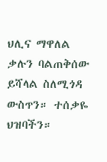ህሊና ማዋለል ቃሉን ባልጠቅሰው ይሻላል ስለሚጎዳ ውስጥን። ተሰቃዬ ህዝባችን።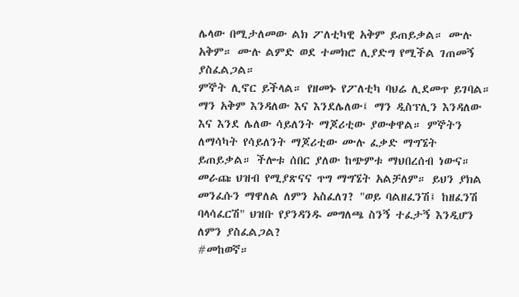ሌላው በሚታለመው ልክ ፖለቲካዊ አቅም ይጠይቃል። ሙሉ አቅም። ሙሉ ልምድ ወደ ተመክሮ ሊያድግ የሚችል ገጠመኝ ያስፈልጋል።
ምኞት ሊኖር ይችላል። የዘመኑ የፖለቲካ ባህሬ ሊደመጥ ይገባል። ማን አቅም እንዳለው እና እንደሌለው፤ ማን ዲስፕሊን እንዳለው እና እንደ ሌለው ሳይለንት ማጆሪቲው ያውቀዋል። ምኞትን ለማሳካት የሳይለንት ማጆሪቲው ሙሉ ፈቃድ ማግኜት ይጠይቃል። ችሎቱ ሰበር ያለው ከጭምቱ ማህበረሰብ ነውና። መራጩ ህዝብ የሚያጽናና ጥግ ማግኜት አልቻለም። ይህን ያክል መንፈሱን ማዋለል ለምን አስፈለገ? "ወይ ባልዘፈንሽ፤ ከዘፈንሽ ባላሳፈርሽ" ህዝቡ የያንዳንዱ መግለጫ ስንኝ ተፈታኝ እንዲሆን ለምን ያስፈልጋል?
#መከወኛ።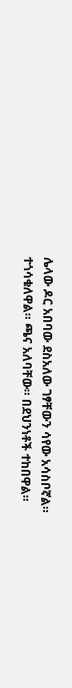ሌላው ዶር አበባው ደስአለው ገፃቸውን ሳየው አሳስቦኛል። ተጎሳቁለዋል። ጫና አለባቸው። በደህንነቶች ተከበዋል።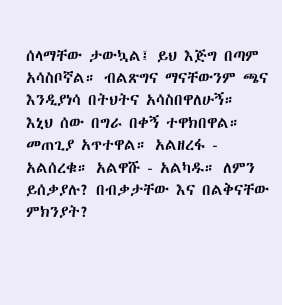ሰላማቸው ታውኳል፤ ይህ እጅግ በጣም አሳስቦኛል። ብልጽግና ማናቸውንም ጫና እንዲያነሳ በትህትና አሳስበዋለሁኝ።
እኒህ ሰው በግራ በቀኝ ተዋክበዋል። መጠጊያ አጥተዋል። አልዘረፋ - አልሰረቁ። አልዋሹ - አልካዱ። ለምን ይሰቃያሉ? በብቃታቸው እና በልቅናቸው ምክንያት?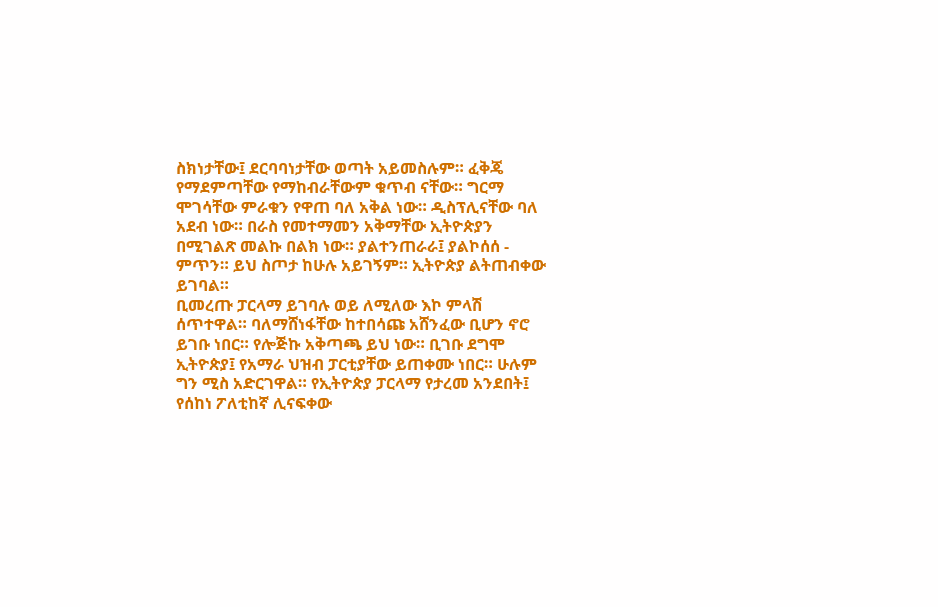ስክነታቸው፤ ደርባባነታቸው ወጣት አይመስሉም። ፈቅጄ የማደምጣቸው የማከብራቸውም ቁጥብ ናቸው። ግርማ ሞገሳቸው ምራቁን የዋጠ ባለ አቅል ነው። ዲስፕሊናቸው ባለ አደብ ነው። በራስ የመተማመን አቅማቸው ኢትዮጵያን በሚገልጽ መልኩ በልክ ነው። ያልተንጠራራ፤ ያልኮሰሰ - ምጥን። ይህ ስጦታ ከሁሉ አይገኝም። ኢትዮጵያ ልትጠብቀው ይገባል።
ቢመረጡ ፓርላማ ይገባሉ ወይ ለሚለው እኮ ምላሽ ሰጥተዋል። ባለማሸነፋቸው ከተበሳጩ አሸንፈው ቢሆን ኖሮ ይገቡ ነበር። የሎጅኩ አቅጣጫ ይህ ነው። ቢገቡ ደግሞ ኢትዮጵያ፤ የአማራ ህዝብ ፓርቲያቸው ይጠቀሙ ነበር። ሁሉም ግን ሚስ አድርገዋል። የኢትዮጵያ ፓርላማ የታረመ አንደበት፤ የሰከነ ፖለቲከኛ ሊናፍቀው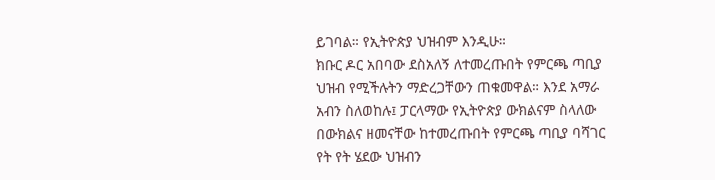ይገባል። የኢትዮጵያ ህዝብም እንዲሁ።
ክቡር ዶር አበባው ደስአለኝ ለተመረጡበት የምርጫ ጣቢያ ህዝብ የሚችሉትን ማድረጋቸውን ጠቁመዋል። እንደ አማራ አብን ስለወከሉ፤ ፓርላማው የኢትዮጵያ ውክልናም ስላለው በውክልና ዘመናቸው ከተመረጡበት የምርጫ ጣቢያ ባሻገር የት የት ሄደው ህዝብን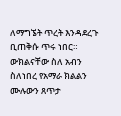ለማግኜት ጥረት እንዳደረጉ ቢጠቅሱ ጥሩ ነበር።
ውክልናቸው ስለ አብን ስለነበረ የአማራ ክልልን ሙሉውን ጸጥታ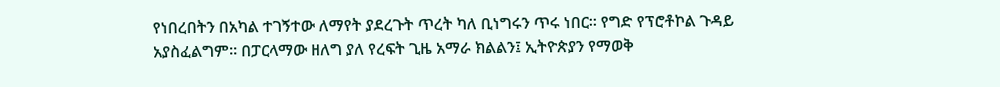የነበረበትን በአካል ተገኝተው ለማየት ያደረጉት ጥረት ካለ ቢነግሩን ጥሩ ነበር። የግድ የፕሮቶኮል ጉዳይ አያስፈልግም። በፓርላማው ዘለግ ያለ የረፍት ጊዜ አማራ ክልልን፤ ኢትዮጵያን የማወቅ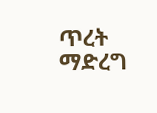ጥረት ማድረግ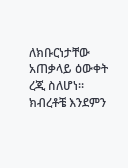ለክቡርነታቸው አጠቃላይ ዕውቀት ረጂ ስለሆነ።
ክብረቶቼ እንደምን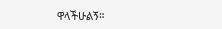ዋላችሁልኝ።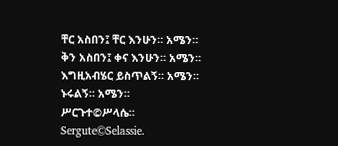ቸር አስበን፤ ቸር እንሁን። አሜን።
ቅን አስበን፤ ቀና እንሁን። አሜን።
እግዚአብሄር ይስጥልኝ። አሜን።
ኑሩልኝ። አሜን።
ሥርጉተ©ሥላሴ።
Sergute©Selassie.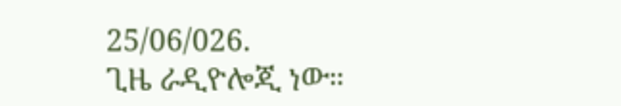25/06/026.
ጊዜ ራዲዮሎጂ ነው።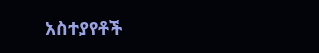አስተያየቶች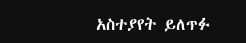አስተያየት ይለጥፉ